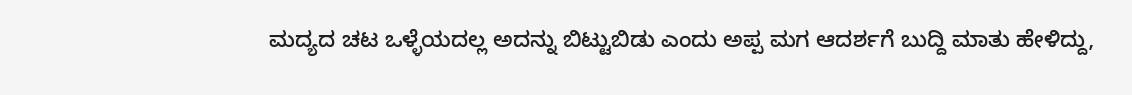ಮದ್ಯದ ಚಟ ಒಳ್ಳೆಯದಲ್ಲ ಅದನ್ನು ಬಿಟ್ಟುಬಿಡು ಎಂದು ಅಪ್ಪ ಮಗ ಆದರ್ಶಗೆ ಬುದ್ದಿ ಮಾತು ಹೇಳಿದ್ದು,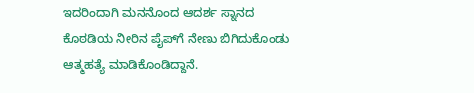ಇದರಿಂದಾಗಿ ಮನನೊಂದ ಆದರ್ಶ ಸ್ನಾನದ ಕೊಠಡಿಯ ನೀರಿನ ಪೈಪ್‌ಗೆ ನೇಣು ಬಿಗಿದುಕೊಂಡು ಆತ್ಮಹತ್ಯೆ ಮಾಡಿಕೊಂಡಿದ್ದಾನೆ.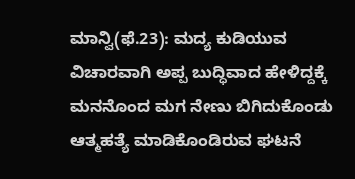ಮಾನ್ವಿ(ಫೆ.23): ಮದ್ಯ ಕುಡಿಯುವ ವಿಚಾರವಾಗಿ ಅಪ್ಪ ಬುದ್ಧಿವಾದ ಹೇಳಿದ್ದಕ್ಕೆ ಮನನೊಂದ ಮಗ ನೇಣು ಬಿಗಿದುಕೊಂಡು ಆತ್ಮಹತ್ಯೆ ಮಾಡಿಕೊಂಡಿರುವ ಘಟನೆ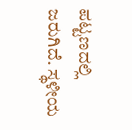ಪಟ್ಟಣದಲ್ಲಿ ಜರುಗಿದೆ. ಸ್ಥಳೀಯ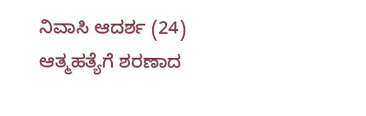ನಿವಾಸಿ ಆದರ್ಶ (24) ಆತ್ಮಹತ್ಯೆಗೆ ಶರಣಾದ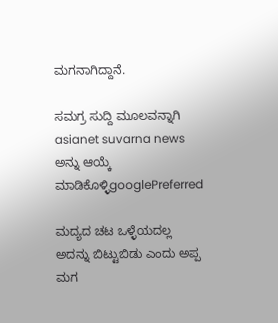ಮಗನಾಗಿದ್ದಾನೆ.

ಸಮಗ್ರ ಸುದ್ದಿ ಮೂಲವನ್ನಾಗಿ asianet suvarna news ಅನ್ನು ಆಯ್ಕೆ ಮಾಡಿಕೊಳ್ಳಿgooglePreferred

ಮದ್ಯದ ಚಟ ಒಳ್ಳೆಯದಲ್ಲ ಅದನ್ನು ಬಿಟ್ಟುಬಿಡು ಎಂದು ಅಪ್ಪ ಮಗ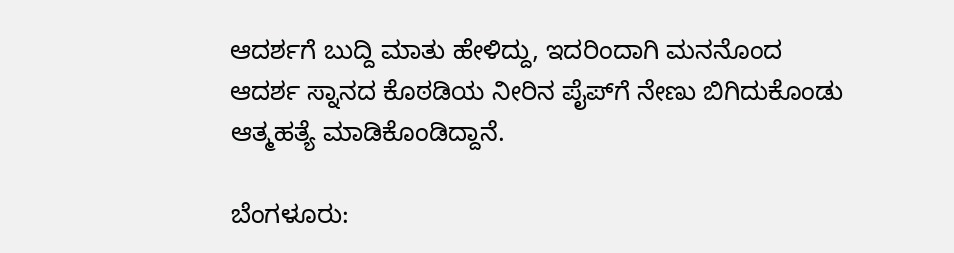ಆದರ್ಶಗೆ ಬುದ್ದಿ ಮಾತು ಹೇಳಿದ್ದು, ಇದರಿಂದಾಗಿ ಮನನೊಂದ ಆದರ್ಶ ಸ್ನಾನದ ಕೊಠಡಿಯ ನೀರಿನ ಪೈಪ್‌ಗೆ ನೇಣು ಬಿಗಿದುಕೊಂಡು ಆತ್ಮಹತ್ಯೆ ಮಾಡಿಕೊಂಡಿದ್ದಾನೆ.

ಬೆಂಗಳೂರು: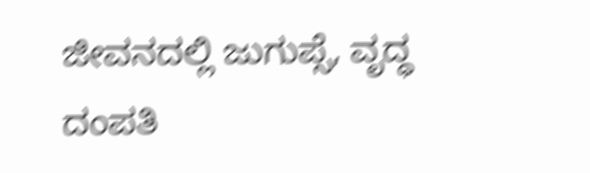ಜೀವನದಲ್ಲಿ ಜುಗುಪ್ಸೆ, ವೃದ್ಧ ದಂಪತಿ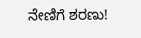ನೇಣಿಗೆ ಶರಣು!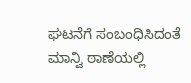ಘಟನೆಗೆ ಸಂಬಂಧಿಸಿದಂತೆ ಮಾನ್ವಿ ಠಾಣೆಯಲ್ಲಿ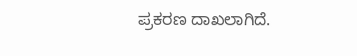ಪ್ರಕರಣ ದಾಖಲಾಗಿದೆ.